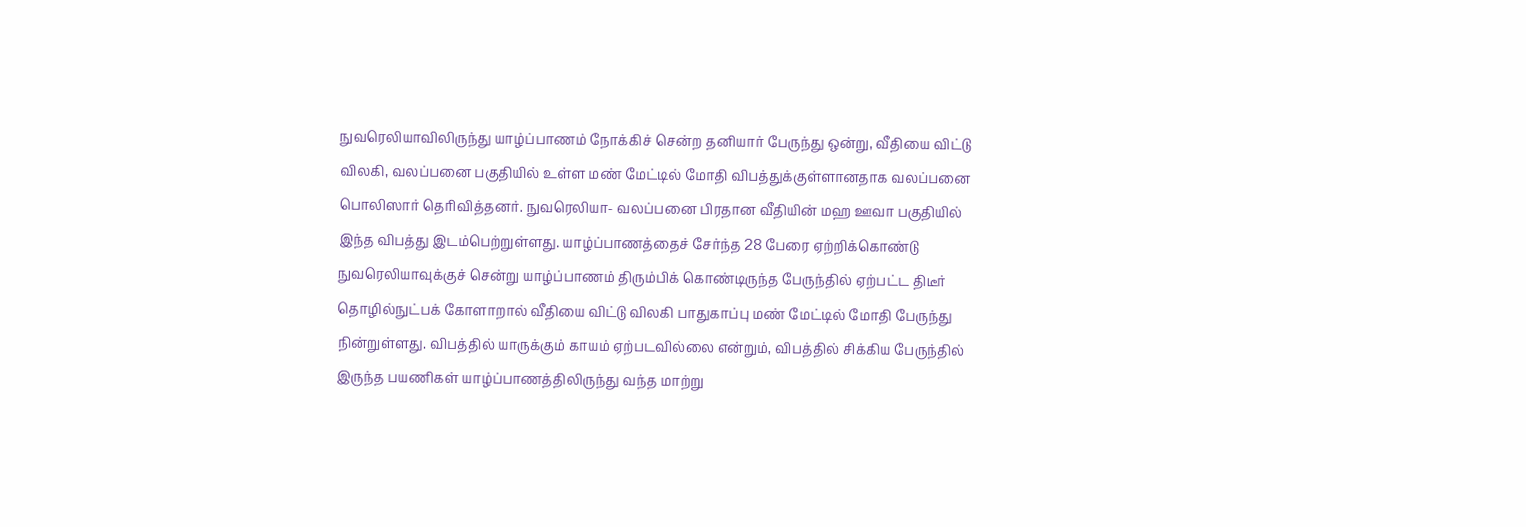நுவரெலியாவிலிருந்து யாழ்ப்பாணம் நோக்கிச் சென்ற தனியார் பேருந்து ஒன்று, வீதியை விட்டு விலகி, வலப்பனை பகுதியில் உள்ள மண் மேட்டில் மோதி விபத்துக்குள்ளானதாக வலப்பனை பொலிஸார் தெரிவித்தனர். நுவரெலியா- வலப்பனை பிரதான வீதியின் மஹ ஊவா பகுதியில் இந்த விபத்து இடம்பெற்றுள்ளது. யாழ்ப்பாணத்தைச் சேர்ந்த 28 பேரை ஏற்றிக்கொண்டு நுவரெலியாவுக்குச் சென்று யாழ்ப்பாணம் திரும்பிக் கொண்டிருந்த பேருந்தில் ஏற்பட்ட திடீர் தொழில்நுட்பக் கோளாறால் வீதியை விட்டு விலகி பாதுகாப்பு மண் மேட்டில் மோதி பேருந்து நின்றுள்ளது. விபத்தில் யாருக்கும் காயம் ஏற்படவில்லை என்றும், விபத்தில் சிக்கிய பேருந்தில் இருந்த பயணிகள் யாழ்ப்பாணத்திலிருந்து வந்த மாற்று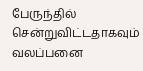பேருந்தில் சென்றுவிட்டதாகவும் வலப்பனை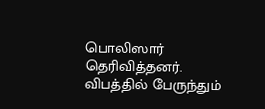பொலிஸார் தெரிவித்தனர். விபத்தில் பேருந்தும்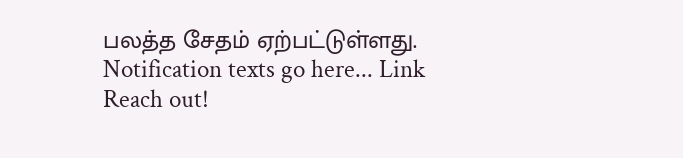பலத்த சேதம் ஏற்பட்டுள்ளது.
Notification texts go here... Link
Reach out!